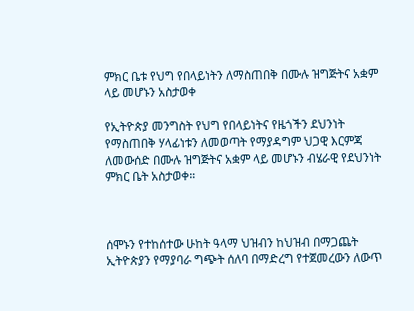ምክር ቤቱ የህግ የበላይነትን ለማስጠበቅ በሙሉ ዝግጅትና አቋም ላይ መሆኑን አስታወቀ

የኢትዮጵያ መንግስት የህግ የበላይነትና የዜጎችን ደህንነት የማስጠበቅ ሃላፊነቱን ለመወጣት የማያዳግም ህጋዊ እርምጃ ለመውሰድ በሙሉ ዝግጅትና አቋም ላይ መሆኑን ብሄራዊ የደህንነት ምክር ቤት አስታወቀ።



ሰሞኑን የተከሰተው ሁከት ዓላማ ህዝብን ከህዝብ በማጋጨት ኢትዮጵያን የማያባራ ግጭት ሰለባ በማድረግ የተጀመረውን ለውጥ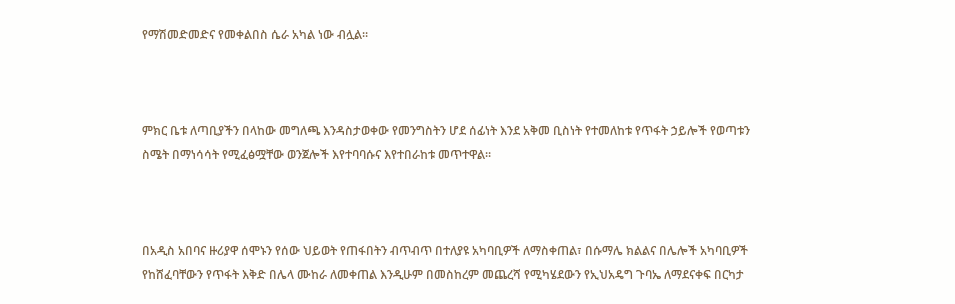የማሽመድመድና የመቀልበስ ሴራ አካል ነው ብሏል።



ምክር ቤቱ ለጣቢያችን በላከው መግለጫ እንዳስታወቀው የመንግስትን ሆደ ሰፊነት እንደ አቅመ ቢስነት የተመለከቱ የጥፋት ኃይሎች የወጣቱን ስሜት በማነሳሳት የሚፈፅሟቸው ወንጀሎች እየተባባሱና እየተበራከቱ መጥተዋል።



በአዲስ አበባና ዙሪያዋ ሰሞኑን የሰው ህይወት የጠፋበትን ብጥብጥ በተለያዩ አካባቢዎች ለማስቀጠል፣ በሱማሌ ክልልና በሌሎች አካባቢዎች የከሸፈባቸውን የጥፋት እቅድ በሌላ ሙከራ ለመቀጠል እንዲሁም በመስከረም መጨረሻ የሚካሄደውን የኢህአዴግ ጉባኤ ለማደናቀፍ በርካታ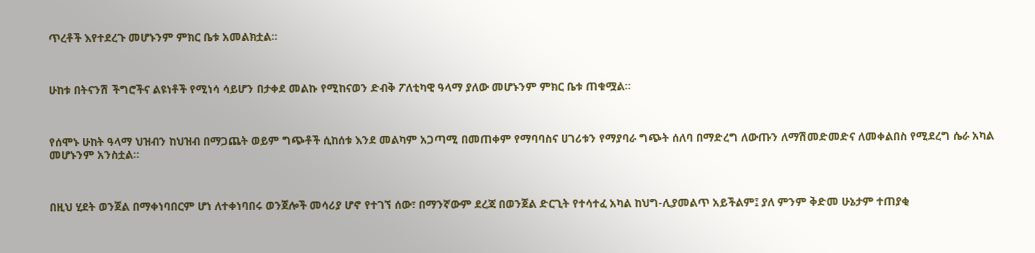ጥረቶች እየተደረጉ መሆኑንም ምክር ቤቱ አመልክቷል።



ሁከቱ በትናንሽ ችግሮችና ልዩነቶች የሚነሳ ሳይሆን በታቀደ መልኩ የሚከናወን ድብቅ ፖለቲካዊ ዓላማ ያለው መሆኑንም ምክር ቤቱ ጠቁሟል።



የሰሞኑ ሁከት ዓላማ ህዝብን ከህዝብ በማጋጨት ወይም ግጭቶች ሲከሰቱ እንደ መልካም አጋጣሚ በመጠቀም የማባባስና ሀገሪቱን የማያባራ ግጭት ሰለባ በማድረግ ለውጡን ለማሽመድመድና ለመቀልበስ የሚደረግ ሴራ አካል መሆኑንም አንስቷል።



በዚህ ሂደት ወንጀል በማቀነባበርም ሆነ ለተቀነባበሩ ወንጀሎች መሳሪያ ሆኖ የተገኘ ሰው፣ በማንኛውም ደረጃ በወንጀል ድርጊት የተሳተፈ አካል ከህግ-ሊያመልጥ አይችልም፤ ያለ ምንም ቅድመ ሁኔታም ተጠያቂ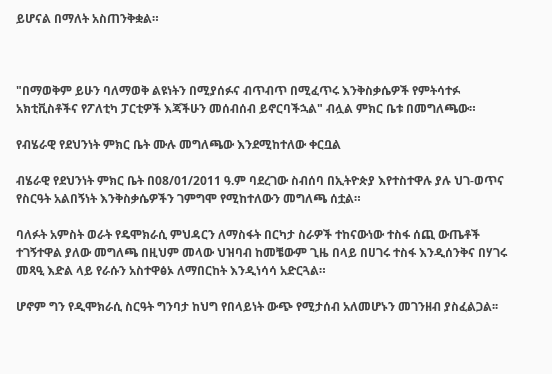ይሆናል በማለት አስጠንቅቋል።



"በማወቅም ይሁን ባለማወቅ ልዩነትን በሚያሰፉና ብጥብጥ በሚፈጥሩ እንቅስቃሴዎች የምትሳተፉ አክቲቪስቶችና የፖለቲካ ፓርቲዎች እጃችሁን መሰብሰብ ይኖርባችኋል" ብሏል ምክር ቤቱ በመግለጫው።

የብሄራዊ የደህንነት ምክር ቤት ሙሉ መግለጫው እንደሚከተለው ቀርቧል

ብሄራዊ የደህንነት ምክር ቤት በ08/01/2011 ዓ.ም ባደረገው ስብሰባ በኢትዮጵያ እየተስተዋሉ ያሉ ህገ-ወጥና የስርዓት አልበኝነት እንቅስቃሴዎችን ገምግሞ የሚከተለውን መግለጫ ሰቷል።

ባለፉት አምስት ወራት የዴሞክራሲ ምህዳርን ለማስፋት በርካታ ስራዎች ተከናውነው ተስፋ ሰጪ ውጤቶች ተገኝተዋል ያለው መግለጫ በዚህም መላው ህዝባብ ከመቼውም ጊዜ በላይ በሀገሩ ተስፋ እንዲሰንቅና በሃገሩ መጻዒ እድል ላይ የራሱን አስተዋፅኦ ለማበርከት እንዲነሳሳ አድርጓል።

ሆኖም ግን የዲሞክራሲ ስርዓት ግንባታ ከህግ የበላይነት ውጭ የሚታሰብ አለመሆኑን መገንዘብ ያስፈልጋል፡፡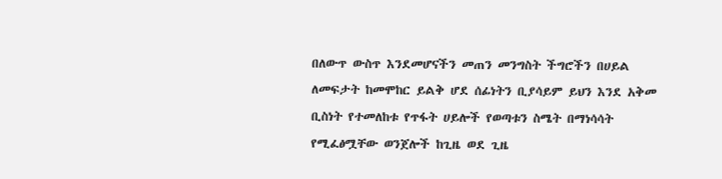በለውጥ ውስጥ እንደመሆናችን መጠን መንግስት ችግሮችን በሀይል ለመፍታት ከመሞከር ይልቅ ሆደ ሰፊነትን ቢያሳይም ይህን እንደ አቅመ ቢስነት የተመለከቱ የጥፋት ሀይሎች የወጣቱን ስሜት በማነሳሳት የሚፈፅሟቸው ወንጀሎች ከጊዜ ወደ ጊዜ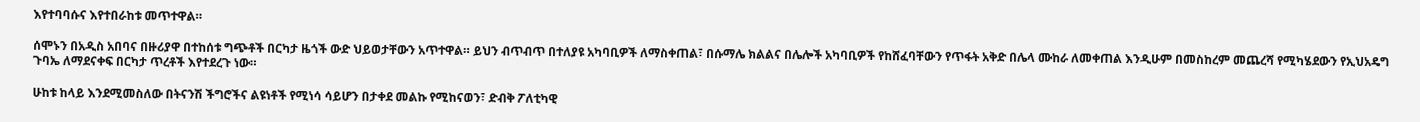እየተባባሱና እየተበራከቱ መጥተዋል።

ሰሞኑን በአዲስ አበባና በዙሪያዋ በተከሰቱ ግጭቶች በርካታ ዜጎች ውድ ህይወታቸውን አጥተዋል። ይህን ብጥብጥ በተለያዩ አካባቢዎች ለማስቀጠል፣ በሱማሌ ክልልና በሌሎች አካባቢዎች የከሸፈባቸውን የጥፋት አቅድ በሌላ ሙከራ ለመቀጠል እንዲሁም በመስከረም መጨረሻ የሚካሄደውን የኢህአዴግ ጉባኤ ለማደናቀፍ በርካታ ጥረቶች እየተደረጉ ነው።

ሁከቱ ከላይ እንደሚመስለው በትናንሽ ችግሮችና ልዩነቶች የሚነሳ ሳይሆን በታቀደ መልኩ የሚከናወን፣ ድብቅ ፖለቲካዊ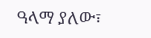ዓላማ ያለው፣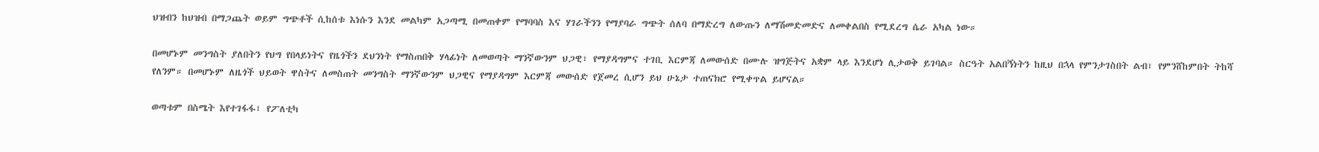ህዝብን ከህዝብ በማጋጨት ወይም ግጭቶች ሲከሰቱ እነሱን እንደ መልካም አጋጣሚ በመጠቀም የማባባስ እና ሃገራችንን የማያባራ ግጭት ሰለባ በማድረግ ለውጡን ለማሽመድመድና ለመቀልበስ የሚደረግ ሴራ አካል ነው።

በመሆኑም መንግስት ያለበትን የህግ የበላይነትና የዜጎችን ደህንነት የማስጠበቅ ሃላፊነት ለመወጣት ማንኛውንም ህጋዊ፣ የማያዳግምና ተገቢ እርምጃ ለመውሰድ በሙሉ ዝግጅትና አቋም ላይ እንደሆነ ሊታወቅ ይገባል። ስርዓት አልበኝነትን ከዚህ በኋላ የምንታገስበት ልብ፣ የምንሸከምበት ትከሻ የለንም። በመሆኑም ለዜጎች ህይወት ዋስትና ለመስጠት መንግስት ማንኛውንም ህጋዊና የማያዳግም እርምጃ መውሰድ የጀመረ ሲሆን ይህ ሁኔታ ተጠናክሮ የሚቀጥል ይሆናል።

ወጣቱም በስሜት እየተገፋፋ፣ የፖለቲካ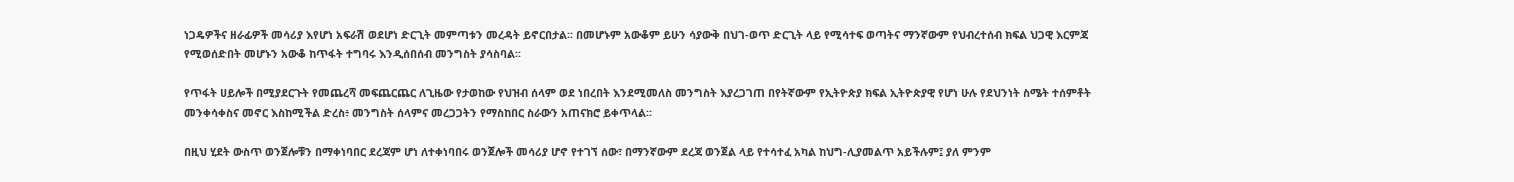ነጋዴዎችና ዘራፊዎች መሳሪያ እየሆነ አፍራሽ ወደሆነ ድርጊት መምጣቱን መረዳት ይኖርበታል፡፡ በመሆኑም አውቆም ይሁን ሳያውቅ በህገ-ወጥ ድርጊት ላይ የሚሳተፍ ወጣትና ማንኛውም የህብረተሰብ ክፍል ህጋዊ እርምጃ የሚወሰድበት መሆኑን አውቆ ከጥፋት ተግባሩ እንዲሰበሰብ መንግስት ያሳስባል፡፡

የጥፋት ሀይሎች በሚያደርጉት የመጨረሻ መፍጨርጨር ለጊዜው የታወከው የህዝብ ሰላም ወደ ነበረበት እንደሚመለስ መንግስት እያረጋገጠ በየትኛውም የኢትዮጵያ ክፍል ኢትዮጵያዊ የሆነ ሁሉ የደህንነት ስሜት ተሰምቶት መንቀሳቀስና መኖር እስከሚችል ድረስ፥ መንግስት ሰላምና መረጋጋትን የማስከበር ስራውን አጠናክሮ ይቀጥላል።

በዚህ ሂደት ውስጥ ወንጀሎቹን በማቀነባበር ደረጃም ሆነ ለተቀነባበሩ ወንጀሎች መሳሪያ ሆኖ የተገኘ ሰው፣ በማንኛውም ደረጃ ወንጀል ላይ የተሳተፈ አካል ከህግ-ሊያመልጥ አይችሉም፤ ያለ ምንም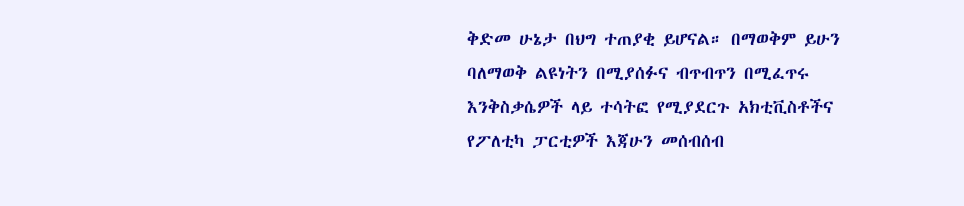ቅድመ ሁኔታ በህግ ተጠያቂ ይሆናል። በማወቅም ይሁን ባለማወቅ ልዩነትን በሚያሰፉና ብጥብጥን በሚፈጥሩ እንቅስቃሴዎች ላይ ተሳትፎ የሚያደርጉ አክቲቪስቶችና የፖለቲካ ፓርቲዎች እጃሁን መሰብሰብ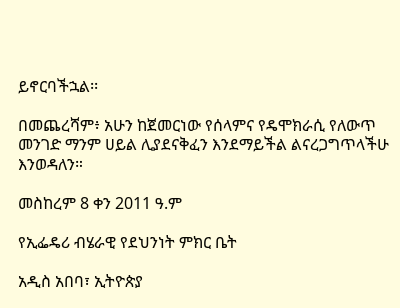ይኖርባችኋል፡፡

በመጨረሻም፥ አሁን ከጀመርነው የሰላምና የዴሞክራሲ የለውጥ መንገድ ማንም ሀይል ሊያደናቅፈን እንደማይችል ልናረጋግጥላችሁ እንወዳለን።

መስከረም 8 ቀን 2011 ዓ.ም

የኢፌዴሪ ብሄራዊ የደህንነት ምክር ቤት

አዲስ አበባ፣ ኢትዮጵያ